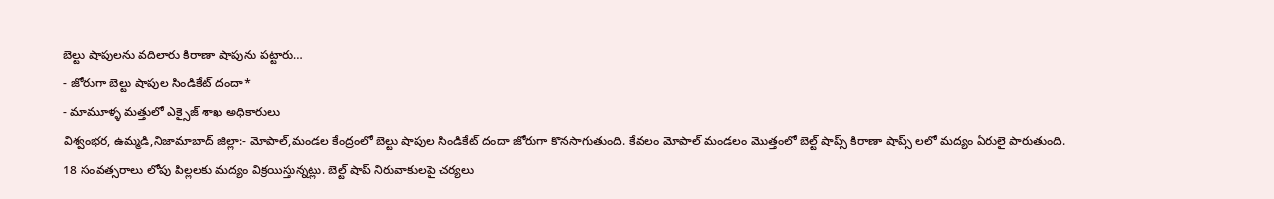బెల్టు షాపులను వదిలారు కిరాణా షాపును పట్టారు…
- జోరుగా బెల్టు షాపుల సిండికేట్ దందా*
- మామూళ్ళ మత్తులో ఎక్సైజ్ శాఖ అధికారులు
విశ్వంభర, ఉమ్మడి,నిజామాబాద్ జిల్లా:- మోపాల్,మండల కేంద్రంలో బెల్టు షాపుల సిండికేట్ దందా జోరుగా కొనసాగుతుంది. కేవలం మోపాల్ మండలం మొత్తంలో బెల్ట్ షాప్స్ కిరాణా షాప్స్ లలో మద్యం ఏరులై పారుతుంది. 18 సంవత్సరాలు లోపు పిల్లలకు మద్యం విక్రయిస్తున్నట్లు. బెల్ట్ షాప్ నిరువాకులపై చర్యలు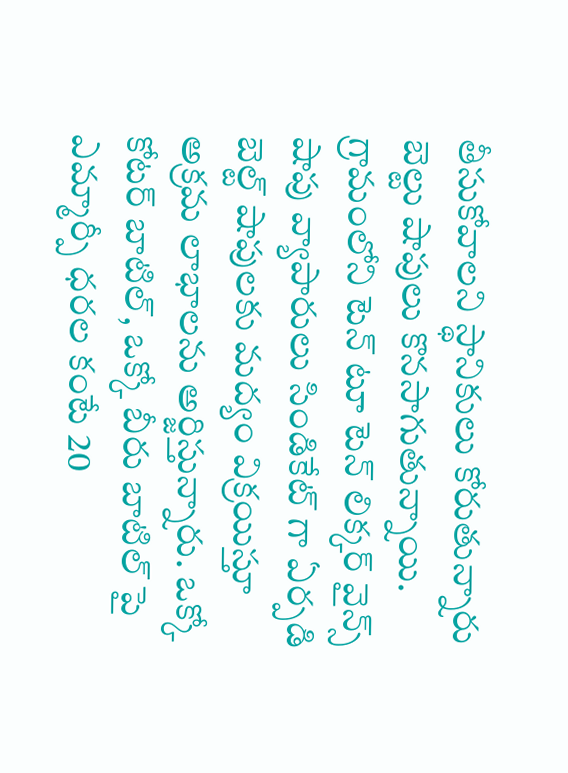తీసుకోవాలని స్థానికులు కోరుతున్నారు బెల్టు షాపులు కొనసాగుతున్నాయి. గ్రామంలోని టెన్ టూ టెన్ లిక్కర్ వైన్స్ షాపు వ్యాపారులు సిండికేట్ గా ఏర్పడి బెల్ట్ షాపులకు మద్యం విక్రయిస్తూ అక్రమ లాభాలను అర్జిస్తున్నారు. ఒక్కో కోటర్ బాటిల్, ఒక్కో బీరు బాటిల్ పై ఎమ్మార్పీ ధరల కంటే 20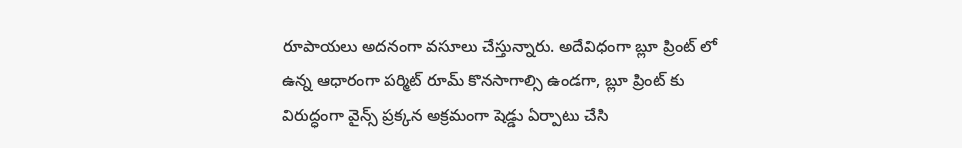రూపాయలు అదనంగా వసూలు చేస్తున్నారు. అదేవిధంగా బ్లూ ప్రింట్ లో ఉన్న ఆధారంగా పర్మిట్ రూమ్ కొనసాగాల్సి ఉండగా, బ్లూ ప్రింట్ కు విరుద్ధంగా వైన్స్ ప్రక్కన అక్రమంగా షెడ్డు ఏర్పాటు చేసి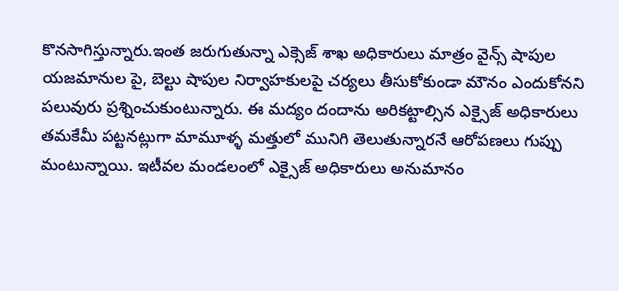కొనసాగిస్తున్నారు.ఇంత జరుగుతున్నా ఎక్సెజ్ శాఖ అధికారులు మాత్రం వైన్స్ షాపుల యజమానుల పై, బెల్టు షాపుల నిర్వాహకులపై చర్యలు తీసుకోకుండా మౌనం ఎందుకోనని పలువురు ప్రశ్నించుకుంటున్నారు. ఈ మద్యం దందాను అరికట్టాల్సిన ఎక్సైజ్ అధికారులు తమకేమీ పట్టనట్లుగా మామూళ్ళ మత్తులో మునిగి తెలుతున్నారనే ఆరోపణలు గుప్పు మంటున్నాయి. ఇటీవల మండలంలో ఎక్సైజ్ అధికారులు అనుమానం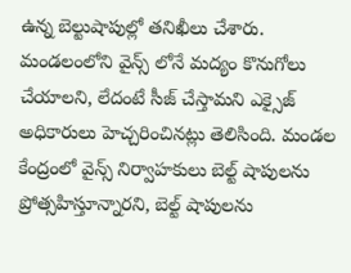ఉన్న బెల్టుషాపుల్లో తనిఖీలు చేశారు. మండలంలోని వైన్స్ లోనే మద్యం కొనుగోలు చేయాలని, లేదంటే సీజ్ చేస్తామని ఎక్సైజ్ అధికారులు హెచ్చరించినట్లు తెలిసింది. మండల కేంద్రంలో వైన్స్ నిర్వాహకులు బెల్ట్ షాపులను ప్రోత్సహిస్తూన్నారని, బెల్ట్ షాపులను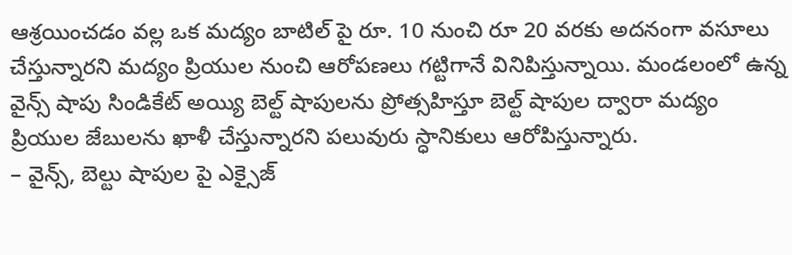ఆశ్రయించడం వల్ల ఒక మద్యం బాటిల్ పై రూ. 10 నుంచి రూ 20 వరకు అదనంగా వసూలు చేస్తున్నారని మద్యం ప్రియుల నుంచి ఆరోపణలు గట్టిగానే వినిపిస్తున్నాయి. మండలంలో ఉన్న వైన్స్ షాపు సిండికేట్ అయ్యి బెల్ట్ షాపులను ప్రోత్సహిస్తూ బెల్ట్ షాపుల ద్వారా మద్యం ప్రియుల జేబులను ఖాళీ చేస్తున్నారని పలువురు స్ధానికులు ఆరోపిస్తున్నారు.
– వైన్స్, బెల్టు షాపుల పై ఎక్సైజ్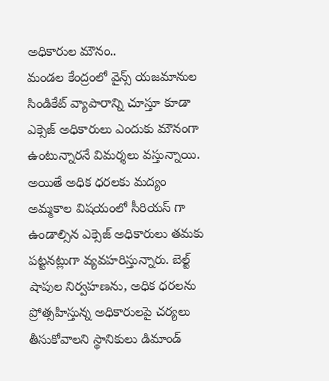అధికారుల మౌనం..
మండల కేంద్రంలో వైన్స్ యజమానుల సిండికేట్ వ్యాపారాన్ని చూస్తూ కూడా ఎక్సెజ్ అధికారులు ఎందుకు మౌనంగా ఉంటున్నారనే విమర్శలు వస్తున్నాయి. అయితే అధిక ధరలకు మద్యం అమ్మకాల విషయంలో సీరియస్ గా ఉండాల్సిన ఎక్సెజ్ అధికారులు తమకు పట్టనట్లుగా వ్యవహరిస్తున్నారు. బెల్ట్ షాపుల నిర్వహణను, అధిక ధరలను ప్రోత్సహిస్తున్న అధికారులపై చర్యలు తీసుకోవాలని స్థానికులు డిమాండ్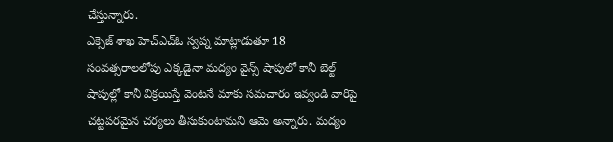చేస్తున్నారు.
ఎక్సెజ్ శాఖ హెచ్ఎచ్ఓ స్వప్న మాట్లాడుతూ 18 సంవత్సరాలలోపు ఎక్కడైనా మద్యం వైన్స్ షాపులో కానీ బెల్ట్ షాపుల్లో కానీ విక్రయిస్తే వెంటనే మాకు సమచారం ఇవ్వండి వారిపై చట్టపరమైన చర్యలు తీసుకుంటామని ఆమె అన్నారు. మద్యం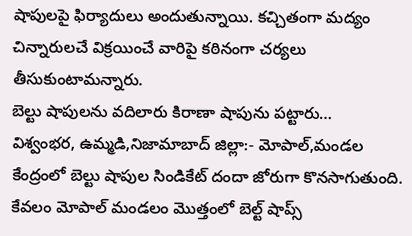షాపులపై ఫిర్యాదులు అందుతున్నాయి. కచ్చితంగా మద్యం చిన్నారులచే విక్రయించే వారిపై కఠినంగా చర్యలు తీసుకుంటామన్నారు.
బెల్టు షాపులను వదిలారు కిరాణా షాపును పట్టారు…
విశ్వంభర, ఉమ్మడి,నిజామాబాద్ జిల్లా:- మోపాల్,మండల కేంద్రంలో బెల్టు షాపుల సిండికేట్ దందా జోరుగా కొనసాగుతుంది. కేవలం మోపాల్ మండలం మొత్తంలో బెల్ట్ షాప్స్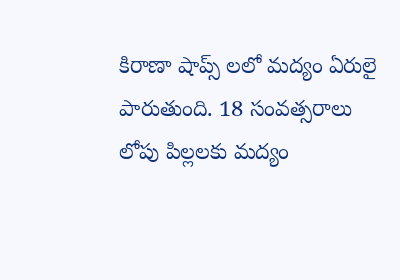కిరాణా షాప్స్ లలో మద్యం ఏరులై పారుతుంది. 18 సంవత్సరాలు లోపు పిల్లలకు మద్యం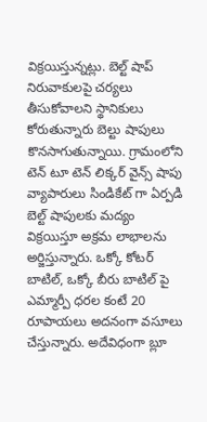విక్రయిస్తున్నట్లు. బెల్ట్ షాప్ నిరువాకులపై చర్యలు తీసుకోవాలని స్థానికులు కోరుతున్నారు బెల్టు షాపులు కొనసాగుతున్నాయి. గ్రామంలోని టెన్ టూ టెన్ లిక్కర్ వైన్స్ షాపు వ్యాపారులు సిండికేట్ గా ఏర్పడి బెల్ట్ షాపులకు మద్యం విక్రయిస్తూ అక్రమ లాభాలను అర్జిస్తున్నారు. ఒక్కో కోటర్ బాటిల్, ఒక్కో బీరు బాటిల్ పై ఎమ్మార్పీ ధరల కంటే 20 రూపాయలు అదనంగా వసూలు చేస్తున్నారు. అదేవిధంగా బ్లూ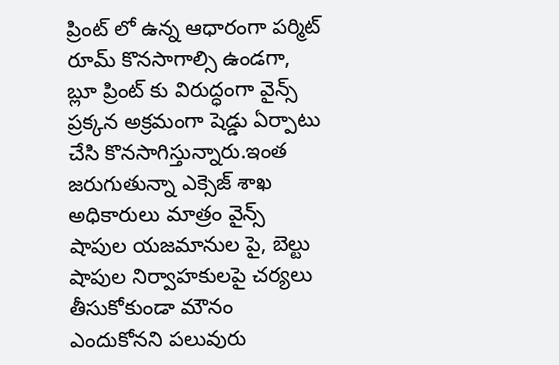ప్రింట్ లో ఉన్న ఆధారంగా పర్మిట్ రూమ్ కొనసాగాల్సి ఉండగా, బ్లూ ప్రింట్ కు విరుద్ధంగా వైన్స్ ప్రక్కన అక్రమంగా షెడ్డు ఏర్పాటు చేసి కొనసాగిస్తున్నారు.ఇంత జరుగుతున్నా ఎక్సెజ్ శాఖ అధికారులు మాత్రం వైన్స్ షాపుల యజమానుల పై, బెల్టు షాపుల నిర్వాహకులపై చర్యలు తీసుకోకుండా మౌనం ఎందుకోనని పలువురు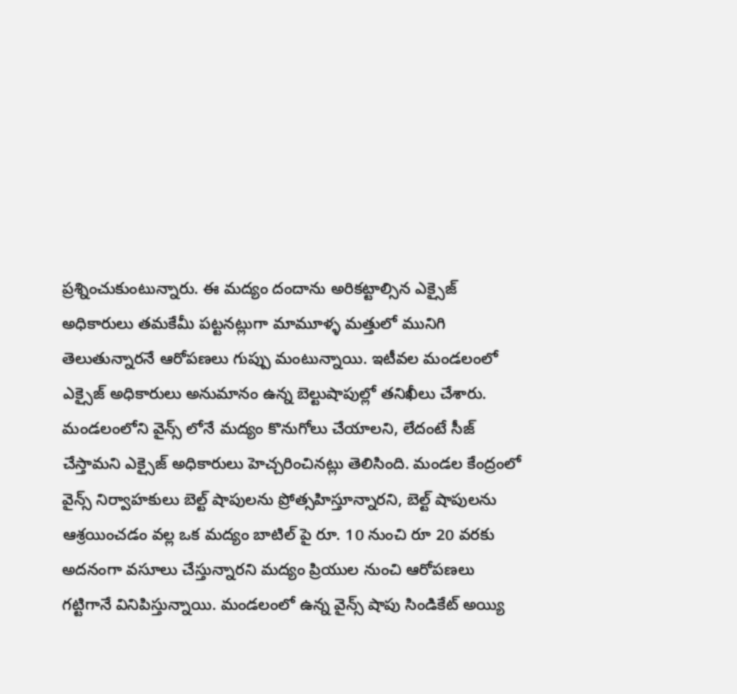ప్రశ్నించుకుంటున్నారు. ఈ మద్యం దందాను అరికట్టాల్సిన ఎక్సైజ్ అధికారులు తమకేమీ పట్టనట్లుగా మామూళ్ళ మత్తులో మునిగి తెలుతున్నారనే ఆరోపణలు గుప్పు మంటున్నాయి. ఇటీవల మండలంలో ఎక్సైజ్ అధికారులు అనుమానం ఉన్న బెల్టుషాపుల్లో తనిఖీలు చేశారు. మండలంలోని వైన్స్ లోనే మద్యం కొనుగోలు చేయాలని, లేదంటే సీజ్ చేస్తామని ఎక్సైజ్ అధికారులు హెచ్చరించినట్లు తెలిసింది. మండల కేంద్రంలో వైన్స్ నిర్వాహకులు బెల్ట్ షాపులను ప్రోత్సహిస్తూన్నారని, బెల్ట్ షాపులను ఆశ్రయించడం వల్ల ఒక మద్యం బాటిల్ పై రూ. 10 నుంచి రూ 20 వరకు అదనంగా వసూలు చేస్తున్నారని మద్యం ప్రియుల నుంచి ఆరోపణలు గట్టిగానే వినిపిస్తున్నాయి. మండలంలో ఉన్న వైన్స్ షాపు సిండికేట్ అయ్యి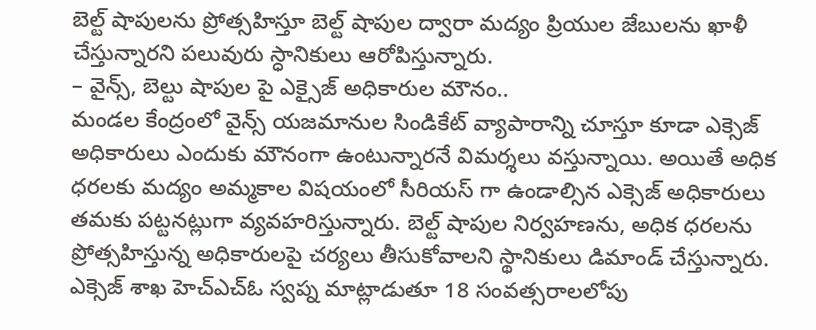బెల్ట్ షాపులను ప్రోత్సహిస్తూ బెల్ట్ షాపుల ద్వారా మద్యం ప్రియుల జేబులను ఖాళీ చేస్తున్నారని పలువురు స్ధానికులు ఆరోపిస్తున్నారు.
– వైన్స్, బెల్టు షాపుల పై ఎక్సైజ్ అధికారుల మౌనం..
మండల కేంద్రంలో వైన్స్ యజమానుల సిండికేట్ వ్యాపారాన్ని చూస్తూ కూడా ఎక్సెజ్ అధికారులు ఎందుకు మౌనంగా ఉంటున్నారనే విమర్శలు వస్తున్నాయి. అయితే అధిక ధరలకు మద్యం అమ్మకాల విషయంలో సీరియస్ గా ఉండాల్సిన ఎక్సెజ్ అధికారులు తమకు పట్టనట్లుగా వ్యవహరిస్తున్నారు. బెల్ట్ షాపుల నిర్వహణను, అధిక ధరలను ప్రోత్సహిస్తున్న అధికారులపై చర్యలు తీసుకోవాలని స్థానికులు డిమాండ్ చేస్తున్నారు.
ఎక్సెజ్ శాఖ హెచ్ఎచ్ఓ స్వప్న మాట్లాడుతూ 18 సంవత్సరాలలోపు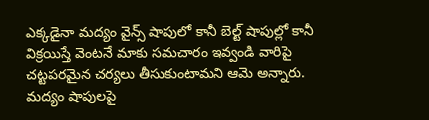ఎక్కడైనా మద్యం వైన్స్ షాపులో కానీ బెల్ట్ షాపుల్లో కానీ విక్రయిస్తే వెంటనే మాకు సమచారం ఇవ్వండి వారిపై చట్టపరమైన చర్యలు తీసుకుంటామని ఆమె అన్నారు. మద్యం షాపులపై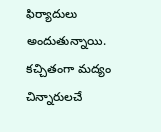ఫిర్యాదులు అందుతున్నాయి. కచ్చితంగా మద్యం చిన్నారులచే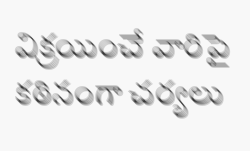విక్రయించే వారిపై కఠినంగా చర్యలు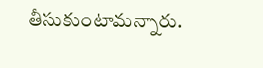తీసుకుంటామన్నారు.